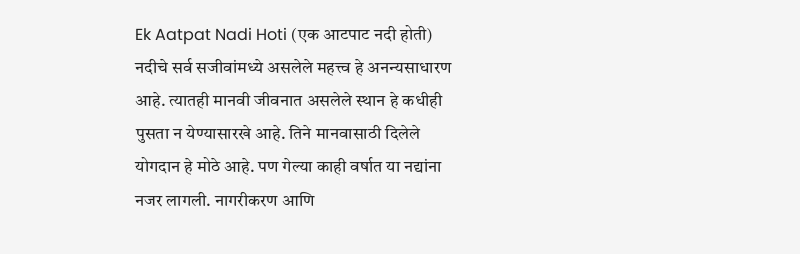Ek Aatpat Nadi Hoti (एक आटपाट नदी होती)
नदीचे सर्व सजीवांमध्ये असलेले महत्त्व हे अनन्यसाधारण आहे. त्यातही मानवी जीवनात असलेले स्थान हे कधीही पुसता न येण्यासारखे आहे. तिने मानवासाठी दिलेले योगदान हे मोठे आहे. पण गेल्या काही वर्षात या नद्यांना नजर लागली. नागरीकरण आणि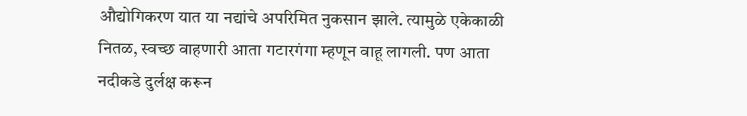औद्योगिकरण यात या नद्यांचे अपरिमित नुकसान झाले. त्यामुळे एकेकाळी नितळ, स्वच्छ वाहणारी आता गटारगंगा म्हणून वाहू लागली. पण आता नदीकडे दुर्लक्ष करून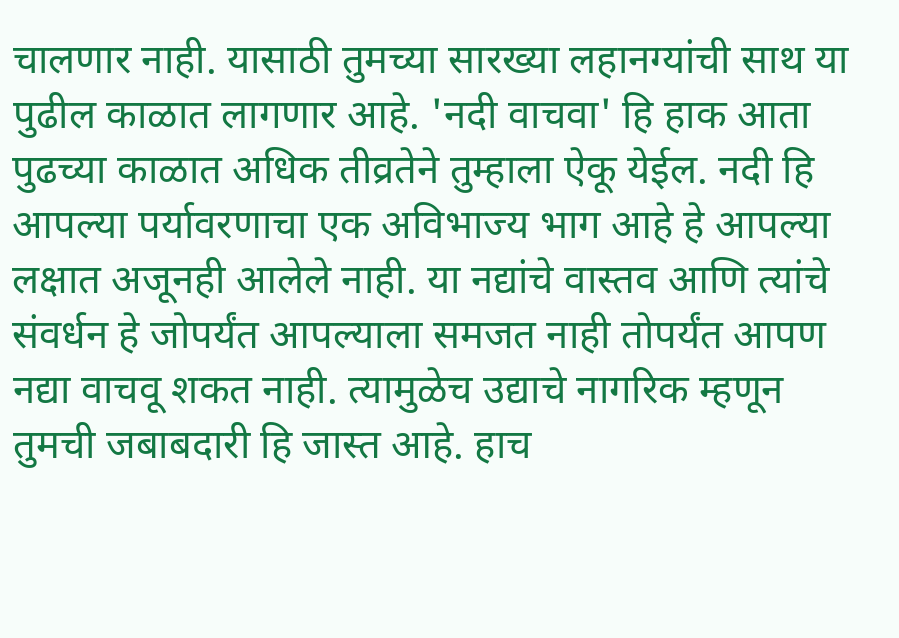चालणार नाही. यासाठी तुमच्या सारख्या लहानग्यांची साथ या पुढील काळात लागणार आहे. 'नदी वाचवा' हि हाक आता पुढच्या काळात अधिक तीव्रतेने तुम्हाला ऐकू येईल. नदी हि आपल्या पर्यावरणाचा एक अविभाज्य भाग आहे हे आपल्या लक्षात अजूनही आलेले नाही. या नद्यांचे वास्तव आणि त्यांचे संवर्धन हे जोपर्यंत आपल्याला समजत नाही तोपर्यंत आपण नद्या वाचवू शकत नाही. त्यामुळेच उद्याचे नागरिक म्हणून तुमची जबाबदारी हि जास्त आहे. हाच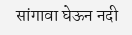सांगावा घेऊन नदी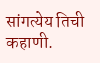सांगत्येय तिची कहाणी.